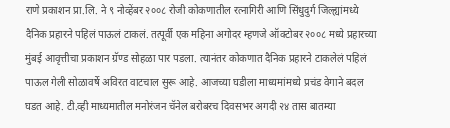राणे प्रकाशन प्रा.लि. ने ९ नोव्हेंबर २००८ रोजी कोकणातील रत्नागिरी आणि सिंधुदुर्ग जिल्ह्यांमध्ये दैनिक प्रहारने पहिलं पाऊलं टाकलं. तत्पूर्वी एक महिना अगोदर म्हणजे ऑक्टोबर २००८ मध्ये प्रहारच्या मुंबई आवृत्तीचा प्रकाशन ग्रॅण्ड सोहळा पार पडला. त्यानंतर कोकणात दैनिक प्रहारने टाकलेलं पहिलं पाऊल गेली सोळावर्षे अविरत वाटचाल सुरू आहे. आजच्या घडीला माध्यमांमध्ये प्रचंड वेगाने बदल घडत आहे. टी.व्ही माध्यमातील मनोरंजन चॅनेल बरोबरच दिवसभर अगदी २४ तास बातम्या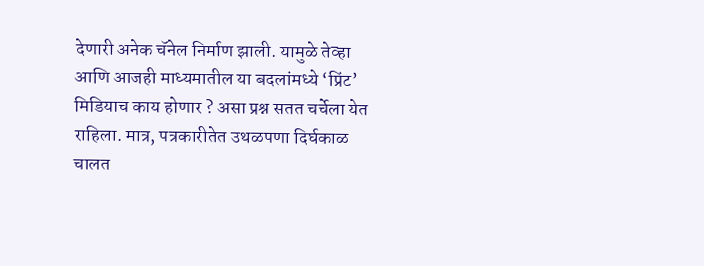देणारी अनेक चॅनेल निर्माण झाली. यामुळे तेव्हा आणि आजही माध्यमातील या बदलांमध्ये ‘प्रिंट’ मिडियाच काय होणार ? असा प्रश्न सतत चर्चेला येत राहिला. मात्र, पत्रकारीतेत उथळपणा दिर्घकाळ चालत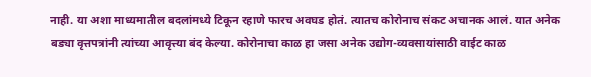नाही. या अशा माध्यमातील बदलांमध्ये टिकून रहाणे फारच अवघड होतं. त्यातच कोरोनाच संकट अचानक आलं. यात अनेक बड्या वृत्तपत्रांनी त्यांच्या आवृत्त्या बंद केल्या. कोरोनाचा काळ हा जसा अनेक उद्योग-व्यवसायांसाठी वाईट काळ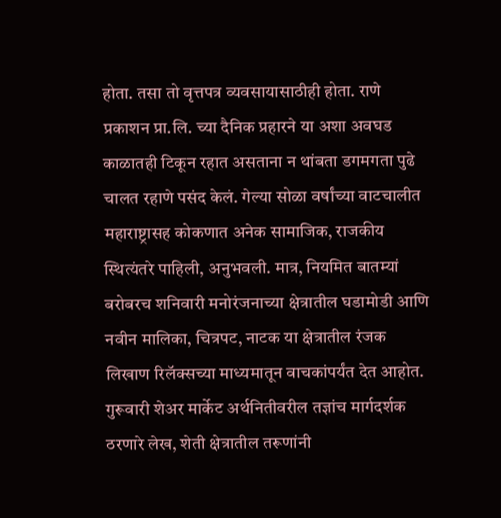होता. तसा तो वृत्तपत्र व्यवसायासाठीही होता. राणे प्रकाशन प्रा.लि. च्या दैनिक प्रहारने या अशा अवघड काळातही टिकून रहात असताना न थांबता डगमगता पुढे चालत रहाणे पसंद केलं. गेल्या सोळा वर्षांच्या वाटचालीत महाराष्ट्रासह कोकणात अनेक सामाजिक, राजकीय स्थित्यंतरे पाहिली, अनुभवली. मात्र, नियमित बातम्यां बरोबरच शनिवारी मनोरंजनाच्या क्षेत्रातील घडामोडी आणि नवीन मालिका, चित्रपट, नाटक या क्षेत्रातील रंजक लिखाण रिलॅक्सच्या माध्यमातून वाचकांपर्यंत देत आहोत. गुरूवारी शेअर मार्केट अर्थनितीवरील तज्ञांच मार्गदर्शक ठरणारे लेख, शेती क्षेत्रातील तरूणांनी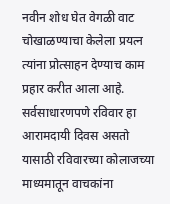नवीन शोध घेत वेगळी वाट चोखाळण्याचा केलेला प्रयत्न त्यांना प्रोत्साहन देण्याच काम प्रहार करीत आला आहे. सर्वसाधारणपणे रविवार हा आरामदायी दिवस असतो यासाठी रविवारच्या कोलाजच्या माध्यमातून वाचकांना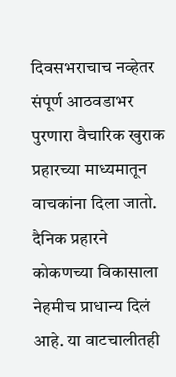दिवसभराचाच नव्हेतर संपूर्ण आठवडाभर पुरणारा वैचारिक खुराक प्रहारच्या माध्यमातून वाचकांना दिला जातो. दैनिक प्रहारने कोकणच्या विकासाला नेहमीच प्राधान्य दिलं आहे. या वाटचालीतही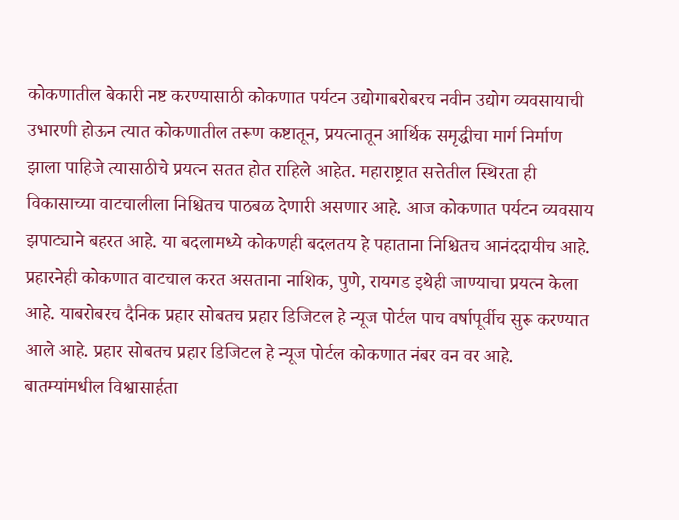कोकणातील बेकारी नष्ट करण्यासाठी कोकणात पर्यटन उद्योगाबरोबरच नवीन उद्योग व्यवसायाची उभारणी होऊन त्यात कोकणातील तरूण कष्टातून, प्रयत्नातून आर्थिक समृद्धीचा मार्ग निर्माण झाला पाहिजे त्यासाठीचे प्रयत्न सतत होत राहिले आहेत. महाराष्ट्रात सत्तेतील स्थिरता ही विकासाच्या वाटचालीला निश्चितच पाठबळ देणारी असणार आहे. आज कोकणात पर्यटन व्यवसाय झपाट्याने बहरत आहे. या बदलामध्ये कोकणही बदलतय हे पहाताना निश्चितच आनंददायीच आहे. प्रहारनेही कोकणात वाटचाल करत असताना नाशिक, पुणे, रायगड इथेही जाण्याचा प्रयत्न केला आहे. याबरोबरच दैनिक प्रहार सोबतच प्रहार डिजिटल हे न्यूज पोर्टल पाच वर्षापूर्वीच सुरू करण्यात आले आहे. प्रहार सोबतच प्रहार डिजिटल हे न्यूज पोर्टल कोकणात नंबर वन वर आहे. बातम्यांमधील विश्वासार्हता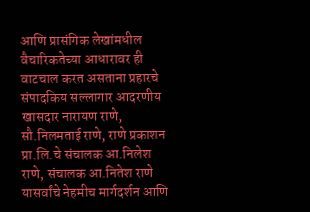आणि प्रासंगिक लेखांमधील वैचारिकतेच्या आधारावर ही वाटचाल करत असताना प्रहारचे संपादकिय सल्लागार आदरणीय खासदार नारायण राणे, सौ.निलमताई राणे, राणे प्रकाशन प्रा.लि.चे संचालक आ.निलेश राणे, संचालक आ.नितेश राणे यासर्वांचे नेहमीच मार्गदर्शन आणि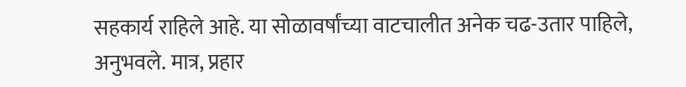सहकार्य राहिले आहे. या सोळावर्षांच्या वाटचालीत अनेक चढ-उतार पाहिले, अनुभवले. मात्र, प्रहार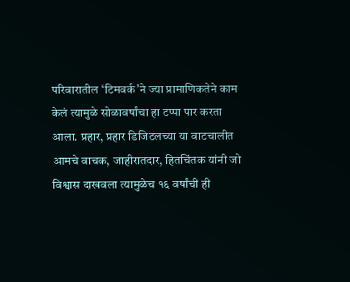परिवारातील ‘टिमवर्क’ने ज्या प्रामाणिकतेने काम केलं त्यामुळे सोळावर्षांचा हा टप्पा पार करता आला. प्रहार, प्रहार डिजिटलच्या या वाटचालीत आमचे वाचक, जाहीरातदार, हितचिंतक यांनी जो विश्वास दाखवला त्यामुळेच १६ वर्षांची ही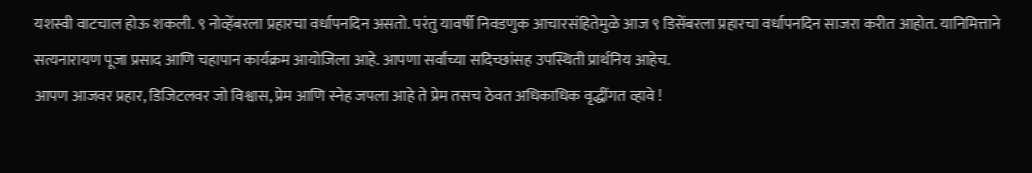यशस्वी वाटचाल होऊ शकली. ९ नोव्हेंबरला प्रहारचा वर्धापनदिन असतो. परंतु यावर्षी निवडणुक आचारसंहितेमुळे आज ९ डिसेंबरला प्रहारचा वर्धापनदिन साजरा करीत आहोत. यानिमित्ताने सत्यनारायण पूजा प्रसाद आणि चहापान कार्यक्रम आयोजिला आहे. आपणा सर्वांच्या सदिच्छांसह उपस्थिती प्रार्थनिय आहेच.
आपण आजवर प्रहार, डिजिटलवर जो विश्वास, प्रेम आणि स्नेह जपला आहे ते प्रेम तसच ठेवत अधिकाधिक वृद्धींगत व्हावे !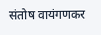संतोष वायंगणकर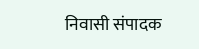निवासी संपादक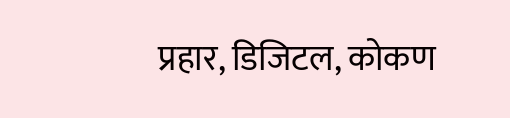प्रहार, डिजिटल, कोकण